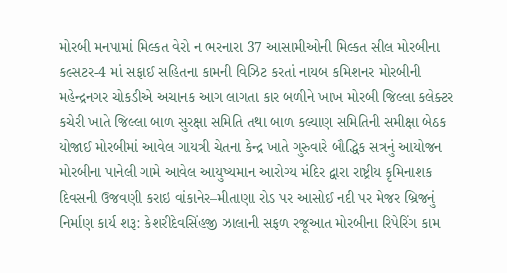મોરબી મનપામાં મિલ્કત વેરો ન ભરનારા 37 આસામીઓની મિલ્કત સીલ મોરબીના કલ્સટર-4 માં સફાઈ સહિતના કામની વિઝિટ કરતાં નાયબ કમિશનર મોરબીની મહેન્દ્રનગર ચોકડીએ અચાનક આગ લાગતા કાર બળીને ખાખ મોરબી જિલ્લા કલેક્ટર કચેરી ખાતે જિલ્લા બાળ સુરક્ષા સમિતિ તથા બાળ કલ્યાણ સમિતિની સમીક્ષા બેઠક યોજાઈ મોરબીમાં આવેલ ગાયત્રી ચેતના કેન્દ્ર ખાતે ગુરુવારે બૌદ્ધિક સત્રનું આયોજન મોરબીના પાનેલી ગામે આવેલ આયુષ્યમાન આરોગ્ય મંદિર દ્વારા રાષ્ટ્રીય કૃમિનાશક દિવસની ઉજવણી કરાઇ વાંકાનેર–મીતાણા રોડ પર આસોઈ નદી પર મેજર બ્રિજનું નિર્માણ કાર્ય શરૂ: કેશરીદેવસિંહજી ઝાલાની સફળ રજૂઆત મોરબીના રિપેરિંગ કામ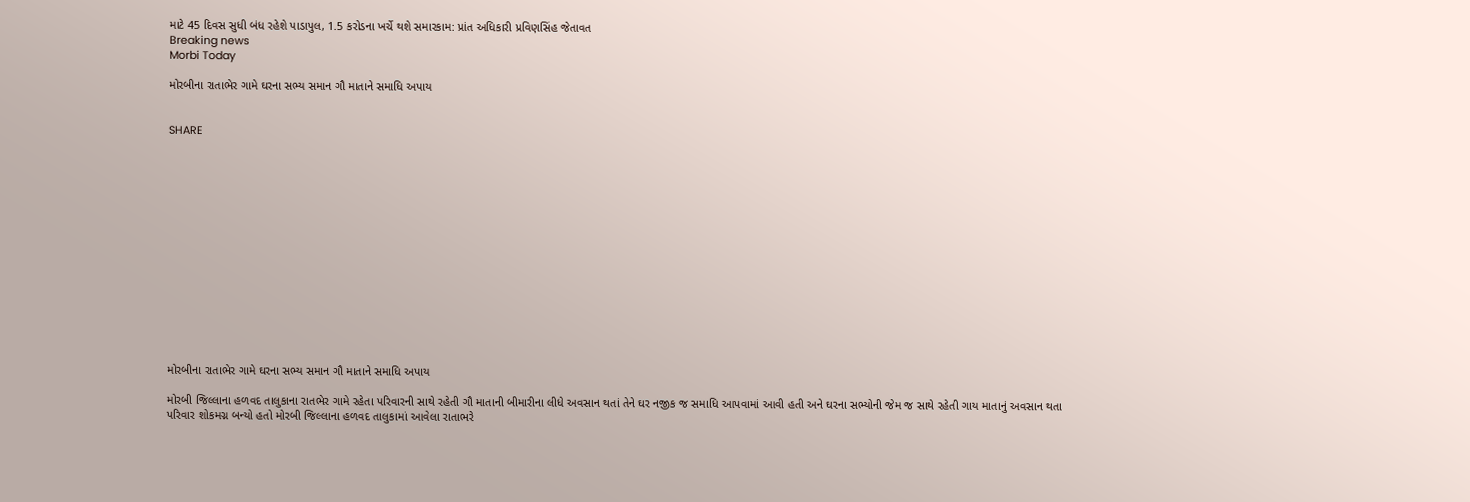માટે 45 દિવસ સુધી બંધ રહેશે પાડાપુલ, 1.5 કરોડના ખર્ચે થશે સમારકામ: પ્રાંત અધિકારી પ્રવિણસિંહ જેતાવત
Breaking news
Morbi Today

મોરબીના રાતાભેર ગામે ઘરના સભ્ય સમાન ગૌ માતાને સમાધિ અપાય


SHARE















મોરબીના રાતાભેર ગામે ઘરના સભ્ય સમાન ગૌ માતાને સમાધિ અપાય

મોરબી જિલ્લાના હળવદ તાલુકાના રાતભેર ગામે રહેતા પરિવારની સાથે રહેતી ગૌ માતાની બીમારીના લીધે અવસાન થતાં તેને ઘર નજીક જ સમાધિ આપવામાં આવી હતી અને ઘરના સભ્યોની જેમ જ સાથે રહેતી ગાય માતાનું અવસાન થતા પરિવાર શોકમગ્ન બન્યો હતો મોરબી જિલ્લાના હળવદ તાલુકામાં આવેલા રાતાભરે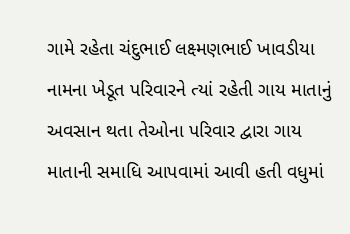ગામે રહેતા ચંદુભાઈ લક્ષ્મણભાઈ ખાવડીયા નામના ખેડૂત પરિવારને ત્યાં રહેતી ગાય માતાનું અવસાન થતા તેઓના પરિવાર દ્વારા ગાય માતાની સમાધિ આપવામાં આવી હતી વધુમાં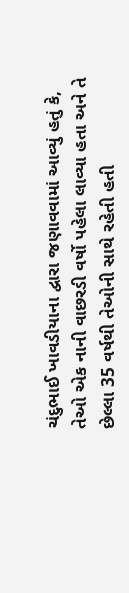ચંદુભાઈ ખાવડીયાના દ્વારા જણાવવામાં આવ્યું હતું કે, તેઓ એક નાની વાછરડી વર્ષો પહેલા લાવ્યા હતા અને તે છેલ્લા 35 વર્ષથી તેઓની સાથે રહેતી હતી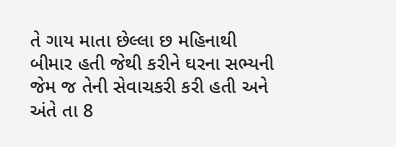તે ગાય માતા છેલ્લા છ મહિનાથી બીમાર હતી જેથી કરીને ઘરના સભ્યની જેમ જ તેની સેવાચકરી કરી હતી અને અંતે તા 8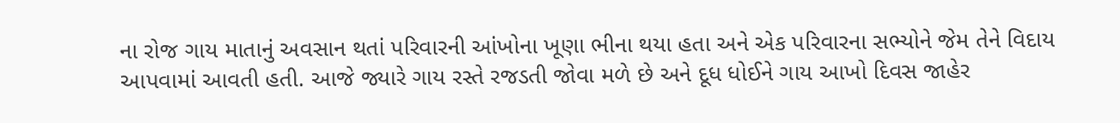ના રોજ ગાય માતાનું અવસાન થતાં પરિવારની આંખોના ખૂણા ભીના થયા હતા અને એક પરિવારના સભ્યોને જેમ તેને વિદાય આપવામાં આવતી હતી. આજે જ્યારે ગાય રસ્તે રજડતી જોવા મળે છે અને દૂધ ધોઈને ગાય આખો દિવસ જાહેર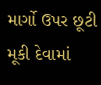માર્ગો ઉપર છૂટી મૂકી દેવામાં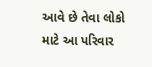આવે છે તેવા લોકો માટે આ પરિવાર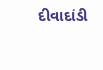દીવાદાંડી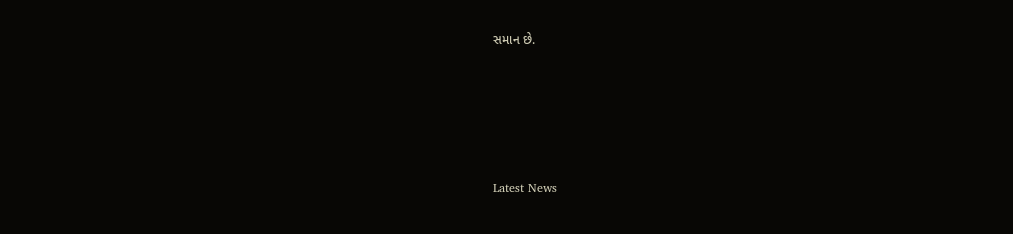સમાન છે.






Latest News